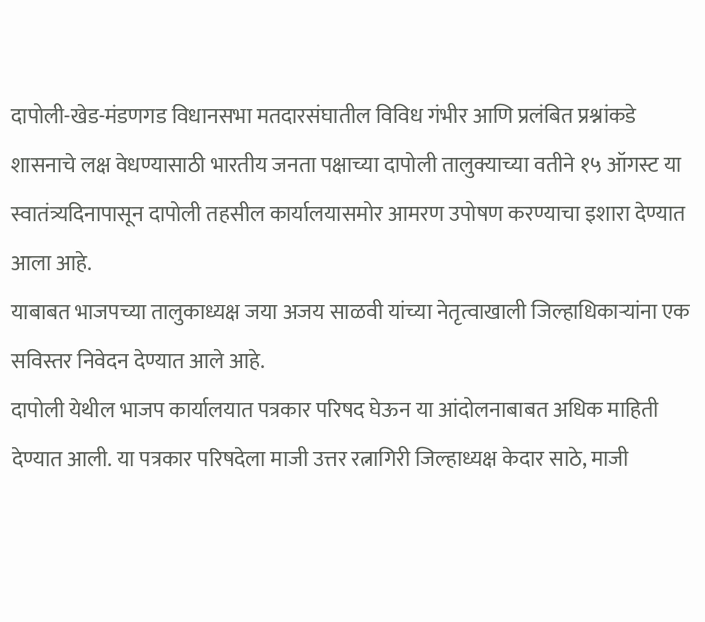दापोली-खेड-मंडणगड विधानसभा मतदारसंघातील विविध गंभीर आणि प्रलंबित प्रश्नांकडे शासनाचे लक्ष वेधण्यासाठी भारतीय जनता पक्षाच्या दापोली तालुक्याच्या वतीने १५ ऑगस्ट या स्वातंत्र्यदिनापासून दापोली तहसील कार्यालयासमोर आमरण उपोषण करण्याचा इशारा देण्यात आला आहे.
याबाबत भाजपच्या तालुकाध्यक्ष जया अजय साळवी यांच्या नेतृत्वाखाली जिल्हाधिकाऱ्यांना एक सविस्तर निवेदन देण्यात आले आहे.
दापोली येथील भाजप कार्यालयात पत्रकार परिषद घेऊन या आंदोलनाबाबत अधिक माहिती देण्यात आली. या पत्रकार परिषदेला माजी उत्तर रत्नागिरी जिल्हाध्यक्ष केदार साठे, माजी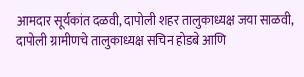आमदार सूर्यकांत दळवी, दापोली शहर तालुकाध्यक्ष जया साळवी, दापोली ग्रामीणचे तालुकाध्यक्ष सचिन होडबे आणि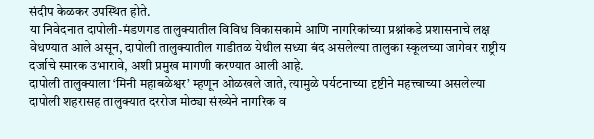संदीप केळकर उपस्थित होते.
या निवेदनात दापोली-मंडणगड तालुक्यातील विविध विकासकामे आणि नागरिकांच्या प्रश्नांकडे प्रशासनाचे लक्ष वेधण्यात आले असून, दापोली तालुक्यातील गाडीतळ येथील सध्या बंद असलेल्या तालुका स्कूलच्या जागेवर राष्ट्रीय दर्जाचे स्मारक उभारावे, अशी प्रमुख मागणी करण्यात आली आहे.
दापोली तालुक्याला ‘मिनी महाबळेश्वर’ म्हणून ओळखले जाते, त्यामुळे पर्यटनाच्या दृष्टीने महत्त्वाच्या असलेल्या दापोली शहरासह तालुक्यात दररोज मोठ्या संख्येने नागरिक व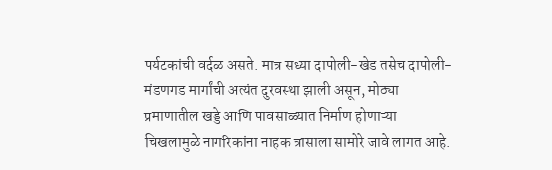पर्यटकांची वर्दळ असते. मात्र सध्या दापोली-खेड तसेच दापोली-मंडणगड मार्गांची अत्यंत दुरवस्था झाली असून, मोठ्या प्रमाणातील खड्डे आणि पावसाळ्यात निर्माण होणाऱ्या चिखलामुळे नागरिकांना नाहक त्रासाला सामोरे जावे लागत आहे.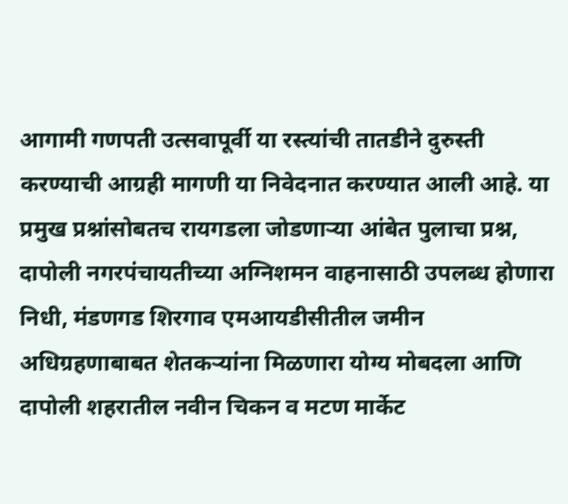आगामी गणपती उत्सवापूर्वी या रस्त्यांची तातडीने दुरुस्ती करण्याची आग्रही मागणी या निवेदनात करण्यात आली आहे. या प्रमुख प्रश्नांसोबतच रायगडला जोडणाऱ्या आंबेत पुलाचा प्रश्न, दापोली नगरपंचायतीच्या अग्निशमन वाहनासाठी उपलब्ध होणारा निधी, मंडणगड शिरगाव एमआयडीसीतील जमीन अधिग्रहणाबाबत शेतकऱ्यांना मिळणारा योग्य मोबदला आणि दापोली शहरातील नवीन चिकन व मटण मार्केट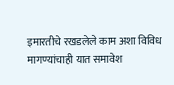इमारतीचे रखडलेले काम अशा विविध मागण्यांचाही यात समावेश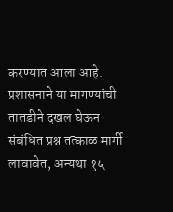करण्यात आला आहे.
प्रशासनाने या मागण्यांची तातडीने दखल घेऊन संबंधित प्रश्न तत्काळ मार्गी लावावेत, अन्यथा १५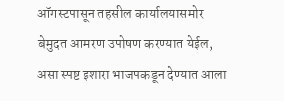ऑगस्टपासून तहसील कार्यालयासमोर बेमुदत आमरण उपोषण करण्यात येईल, असा स्पष्ट इशारा भाजपकडून देण्यात आला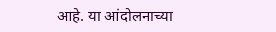आहे. या आंदोलनाच्या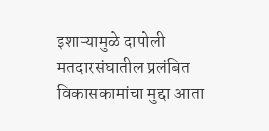इशाऱ्यामुळे दापोली मतदारसंघातील प्रलंबित विकासकामांचा मुद्दा आता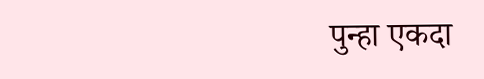पुन्हा एकदा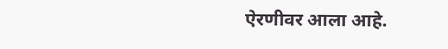ऐरणीवर आला आहे.